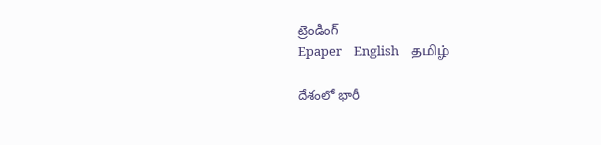ట్రెండింగ్
Epaper    English    தமிழ்

దేశంలో భారీ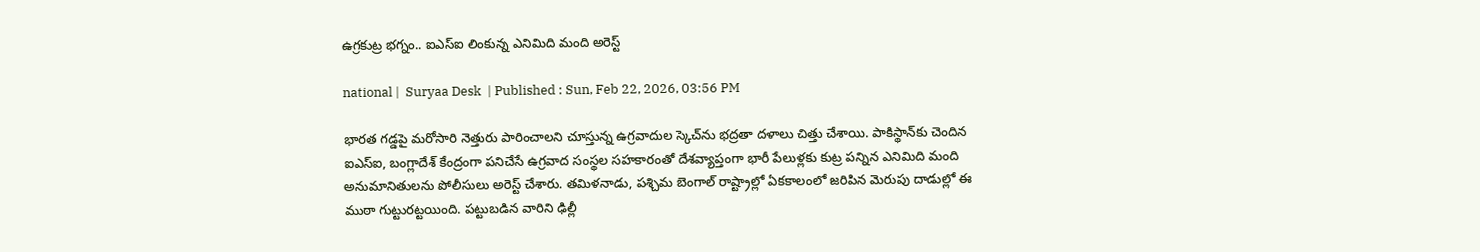ఉగ్రకుట్ర భగ్నం.. ఐఎస్ఐ లింకున్న ఎనిమిది మంది అరెస్ట్

national |  Suryaa Desk  | Published : Sun, Feb 22, 2026, 03:56 PM

భారత గడ్డపై మరోసారి నెత్తురు పారించాలని చూస్తున్న ఉగ్రవాదుల స్కెచ్‌ను భద్రతా దళాలు చిత్తు చేశాయి. పాకిస్థాన్‌కు చెందిన ఐఎస్ఐ, బంగ్లాదేశ్ కేంద్రంగా పనిచేసే ఉగ్రవాద సంస్థల సహకారంతో దేశవ్యాప్తంగా భారీ పేలుళ్లకు కుట్ర పన్నిన ఎనిమిది మంది అనుమానితులను పోలీసులు అరెస్ట్ చేశారు. తమిళనాడు, పశ్చిమ బెంగాల్ రాష్ట్రాల్లో ఏకకాలంలో జరిపిన మెరుపు దాడుల్లో ఈ ముఠా గుట్టురట్టయింది. పట్టుబడిన వారిని ఢిల్లీ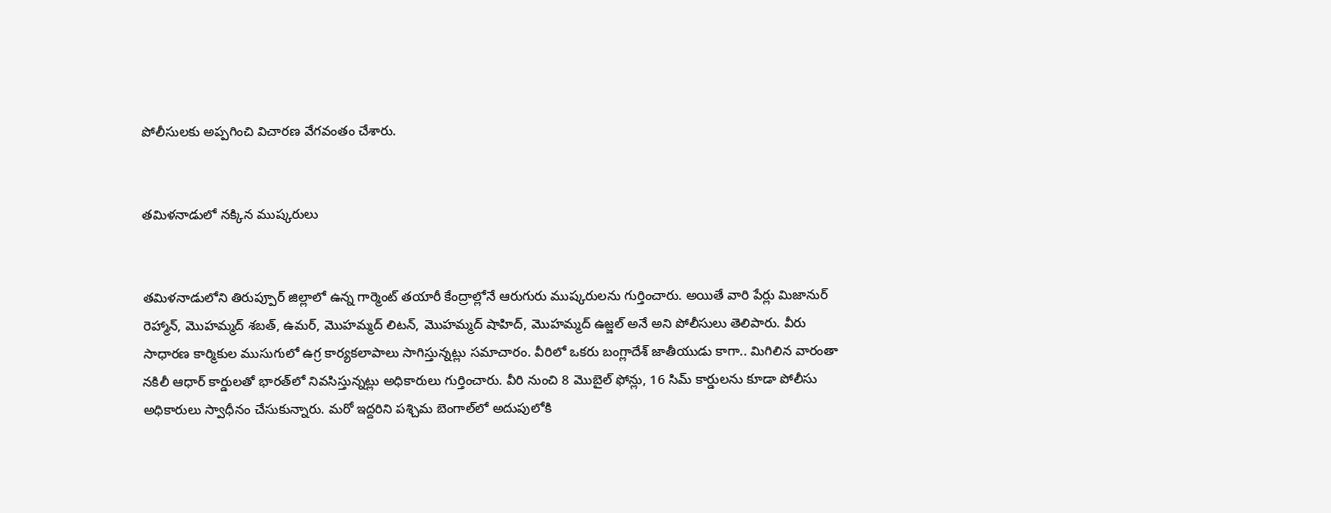పోలీసులకు అప్పగించి విచారణ వేగవంతం చేశారు.


తమిళనాడులో నక్కిన ముష్కరులు


తమిళనాడులోని తిరుప్పూర్ జిల్లాలో ఉన్న గార్మెంట్ తయారీ కేంద్రాల్లోనే ఆరుగురు ముష్కరులను గుర్తించారు. అయితే వారి పేర్లు మిజానుర్ రెహ్మాన్, మొహమ్మద్ శబత్, ఉమర్, మొహమ్మద్ లిటన్, మొహమ్మద్ షాహిద్, మొహమ్మద్ ఉజ్జల్ అనే అని పోలీసులు తెలిపారు. వీరు సాధారణ కార్మికుల ముసుగులో ఉగ్ర కార్యకలాపాలు సాగిస్తున్నట్లు సమాచారం. వీరిలో ఒకరు బంగ్లాదేశ్ జాతీయుడు కాగా.. మిగిలిన వారంతా నకిలీ ఆధార్ కార్డులతో భారత్‌లో నివసిస్తున్నట్లు అధికారులు గుర్తించారు. వీరి నుంచి 8 మొబైల్ ఫోన్లు, 16 సిమ్ కార్డులను కూడా పోలీసు అధికారులు స్వాధీనం చేసుకున్నారు. మరో ఇద్దరిని పశ్చిమ బెంగాల్‌లో అదుపులోకి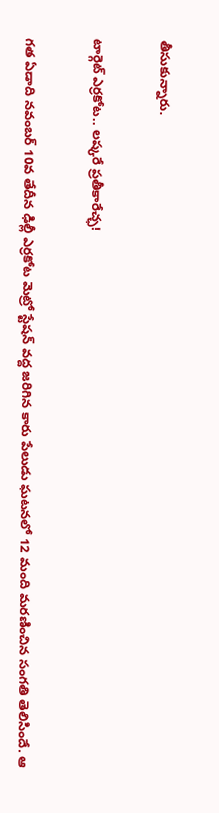తీసుకున్నారు.


టార్గెట్ ఎర్రకోట.. లష్కరే ప్రతీకారేచ్ఛ!


గత ఏడాది నవంబర్ 10వ తేదీన ఢిల్లీ ఎర్రకోట మెట్రో స్టేషన్ వద్ద జరిగిన కారు పేలుడు ఘటనలో 12 మంది మరణించిన సంగతి తెలిసిందే. ఆ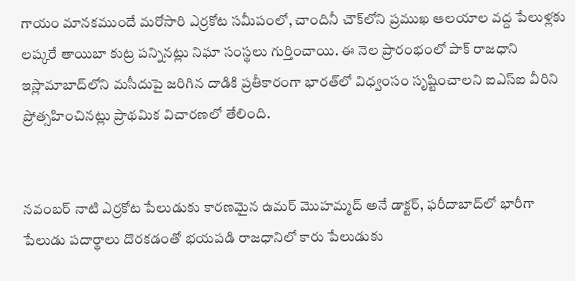గాయం మానకముందే మరోసారి ఎర్రకోట సమీపంలో, చాందినీ చౌక్‌లోని ప్రముఖ ఆలయాల వద్ద పేలుళ్లకు లష్కరే తాయిబా కుట్ర పన్నినట్లు నిఘా సంస్థలు గుర్తించాయి. ఈ నెల ప్రారంభంలో పాక్ రాజధాని ఇస్లామాబాద్‌లోని మసీదుపై జరిగిన దాడికి ప్రతీకారంగా భారత్‌లో విధ్వంసం సృష్టించాలని ఐఎస్ఐ వీరిని ప్రోత్సహించినట్లు ప్రాథమిక విచారణలో తేలింది.


నవంబర్ నాటి ఎర్రకోట పేలుడుకు కారణమైన ఉమర్ మొహమ్మద్ అనే డాక్టర్, ఫరీదాబాద్‌లో భారీగా పేలుడు పదార్థాలు దొరకడంతో భయపడి రాజధానిలో కారు పేలుడుకు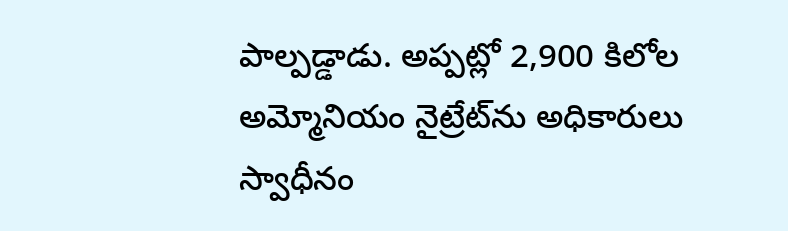పాల్పడ్డాడు. అప్పట్లో 2,900 కిలోల అమ్మోనియం నైట్రేట్‌ను అధికారులు స్వాధీనం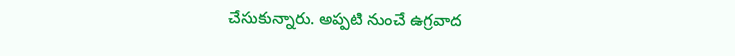చేసుకున్నారు. అప్పటి నుంచే ఉగ్రవాద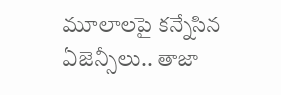మూలాలపై కన్నేసిన ఏజెన్సీలు.. తాజా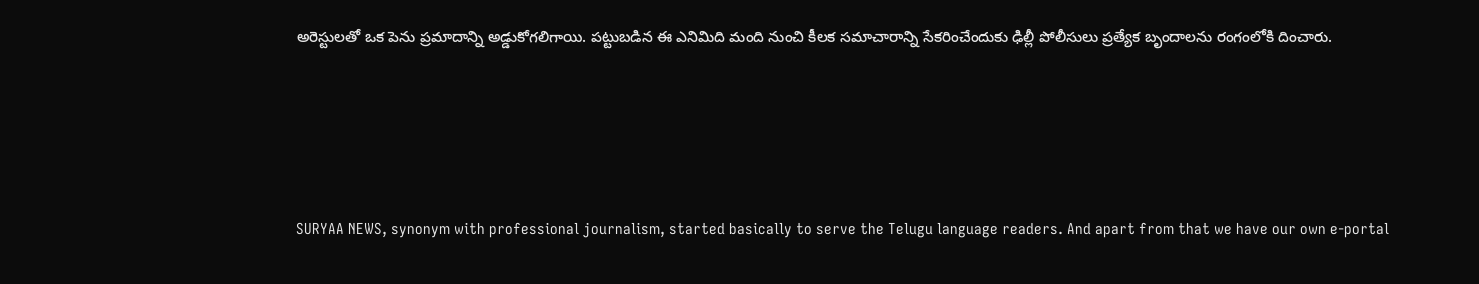అరెస్టులతో ఒక పెను ప్రమాదాన్ని అడ్డుకోగలిగాయి. పట్టుబడిన ఈ ఎనిమిది మంది నుంచి కీలక సమాచారాన్ని సేకరించేందుకు ఢిల్లీ పోలీసులు ప్రత్యేక బృందాలను రంగంలోకి దించారు.






SURYAA NEWS, synonym with professional journalism, started basically to serve the Telugu language readers. And apart from that we have our own e-portal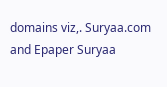domains viz,. Suryaa.com and Epaper Suryaa